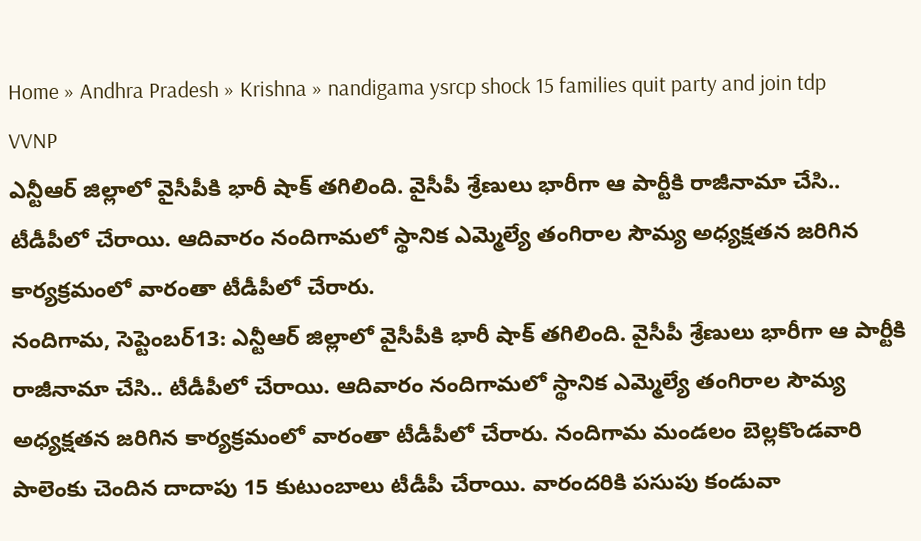Home » Andhra Pradesh » Krishna » nandigama ysrcp shock 15 families quit party and join tdp VVNP
ఎన్టీఆర్ జిల్లాలో వైసీపీకి భారీ షాక్ తగిలింది. వైసీపీ శ్రేణులు భారీగా ఆ పార్టీకి రాజీనామా చేసి.. టీడీపీలో చేరాయి. ఆదివారం నందిగామలో స్థానిక ఎమ్మెల్యే తంగిరాల సౌమ్య అధ్యక్షతన జరిగిన కార్యక్రమంలో వారంతా టీడీపీలో చేరారు.
నందిగామ, సెప్టెంబర్13: ఎన్టీఆర్ జిల్లాలో వైసీపీకి భారీ షాక్ తగిలింది. వైసీపీ శ్రేణులు భారీగా ఆ పార్టీకి రాజీనామా చేసి.. టీడీపీలో చేరాయి. ఆదివారం నందిగామలో స్థానిక ఎమ్మెల్యే తంగిరాల సౌమ్య అధ్యక్షతన జరిగిన కార్యక్రమంలో వారంతా టీడీపీలో చేరారు. నందిగామ మండలం బెల్లకొండవారి పాలెంకు చెందిన దాదాపు 15 కుటుంబాలు టీడీపీ చేరాయి. వారందరికి పసుపు కండువా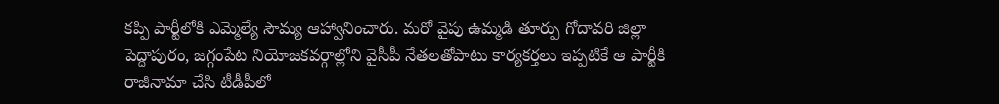కప్పి పార్టీలోకి ఎమ్మెల్యే సౌమ్య ఆహ్వానించారు. మరో వైపు ఉమ్మడి తూర్పు గోదావరి జిల్లా పెద్దాపురం, జగ్గంపేట నియోజకవర్గాల్లోని వైసీపీ నేతలతోపాటు కార్యకర్తలు ఇప్పటికే ఆ పార్టీకి రాజీనామా చేసి టీడీపీలో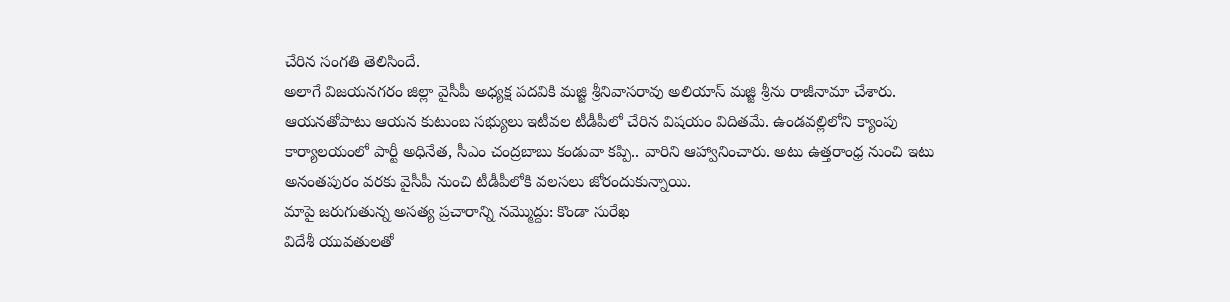చేరిన సంగతి తెలిసిందే.
అలాగే విజయనగరం జిల్లా వైసీపీ అధ్యక్ష పదవికి మజ్జి శ్రీనివాసరావు అలియాస్ మజ్జి శ్రీను రాజీనామా చేశారు. ఆయనతోపాటు ఆయన కుటుంబ సభ్యులు ఇటీవల టీడీపీలో చేరిన విషయం విదితమే. ఉండవల్లిలోని క్యాంపు కార్యాలయంలో పార్టీ అధినేత, సీఎం చంద్రబాబు కండువా కప్పి.. వారిని ఆహ్వానించారు. అటు ఉత్తరాంధ్ర నుంచి ఇటు అనంతపురం వరకు వైసీపీ నుంచి టీడీపీలోకి వలసలు జోరందుకున్నాయి.
మాపై జరుగుతున్న అసత్య ప్రచారాన్ని నమ్మొద్దు: కొండా సురేఖ
విదేశీ యువతులతో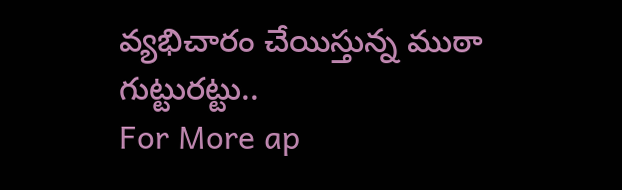వ్యభిచారం చేయిస్తున్న ముఠా గుట్టురట్టు..
For More ap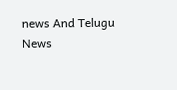news And Telugu News